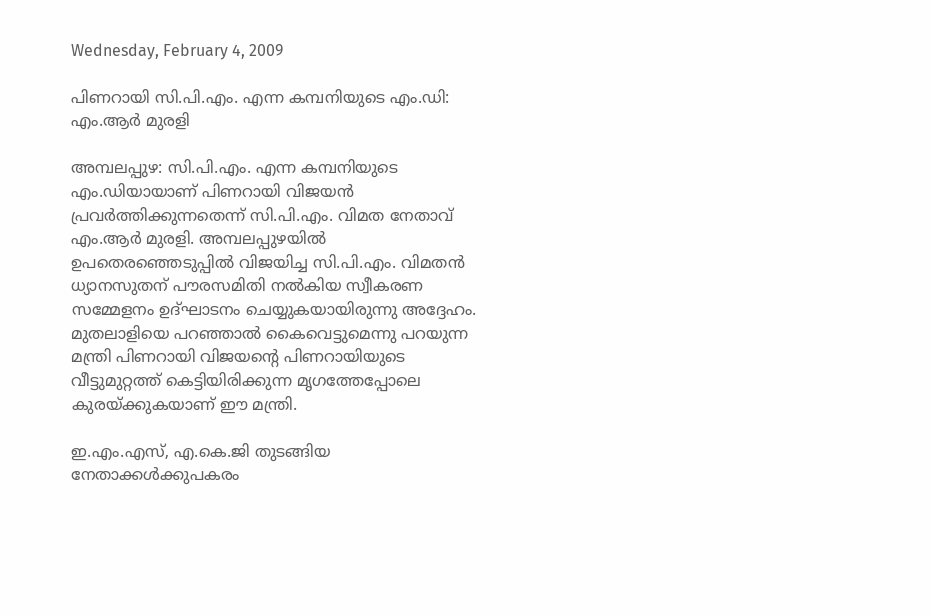Wednesday, February 4, 2009

പിണറായി സി.പി.എം. എന്ന കമ്പനിയുടെ എം.ഡി: എം.ആര്‍ മുരളി

അമ്പലപ്പുഴ: സി.പി.എം. എന്ന കമ്പനിയുടെ എം.ഡിയായാണ്‌ പിണറായി വിജയന്‍ പ്രവര്‍ത്തിക്കുന്നതെന്ന്‌ സി.പി.എം. വിമത നേതാവ്‌ എം.ആര്‍ മുരളി. അമ്പലപ്പുഴയില്‍ ഉപതെരഞ്ഞെടുപ്പില്‍ വിജയിച്ച സി.പി.എം. വിമതന്‍ ധ്യാനസുതന്‌ പൗരസമിതി നല്‍കിയ സ്വീകരണ സമ്മേളനം ഉദ്‌ഘാടനം ചെയ്യുകയായിരുന്നു അദ്ദേഹം. മുതലാളിയെ പറഞ്ഞാല്‍ കൈവെട്ടുമെന്നു പറയുന്ന മന്ത്രി പിണറായി വിജയന്റെ പിണറായിയുടെ വീട്ടുമുറ്റത്ത്‌ കെട്ടിയിരിക്കുന്ന മൃഗത്തേപ്പോലെ കുരയ്‌ക്കുകയാണ്‌ ഈ മന്ത്രി.

ഇ.എം.എസ്‌, എ.കെ.ജി തുടങ്ങിയ നേതാക്കള്‍ക്കുപകരം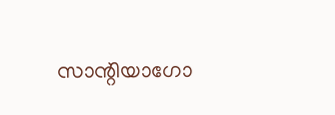സാന്റിയാഗോ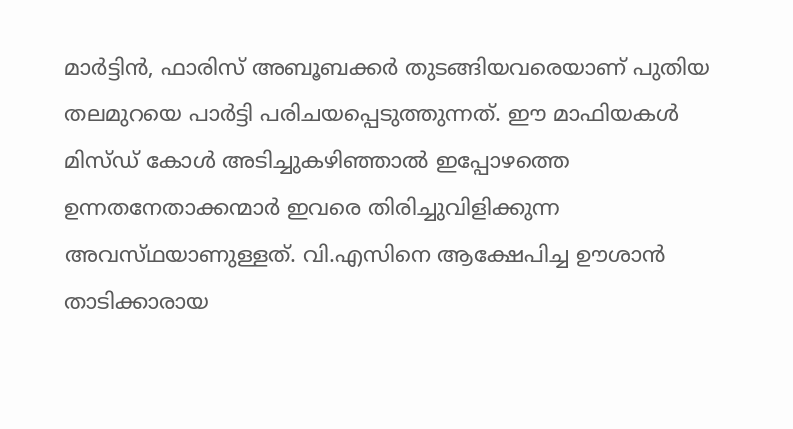മാര്‍ട്ടിന്‍, ഫാരിസ്‌ അബൂബക്കര്‍ തുടങ്ങിയവരെയാണ്‌ പുതിയ തലമുറയെ പാര്‍ട്ടി പരിചയപ്പെടുത്തുന്നത്‌. ഈ മാഫിയകള്‍ മിസ്‌ഡ് കോള്‍ അടിച്ചുകഴിഞ്ഞാല്‍ ഇപ്പോഴത്തെ ഉന്നതനേതാക്കന്മാര്‍ ഇവരെ തിരിച്ചുവിളിക്കുന്ന അവസ്‌ഥയാണുള്ളത്‌. വി.എസിനെ ആക്ഷേപിച്ച ഊശാന്‍ താടിക്കാരായ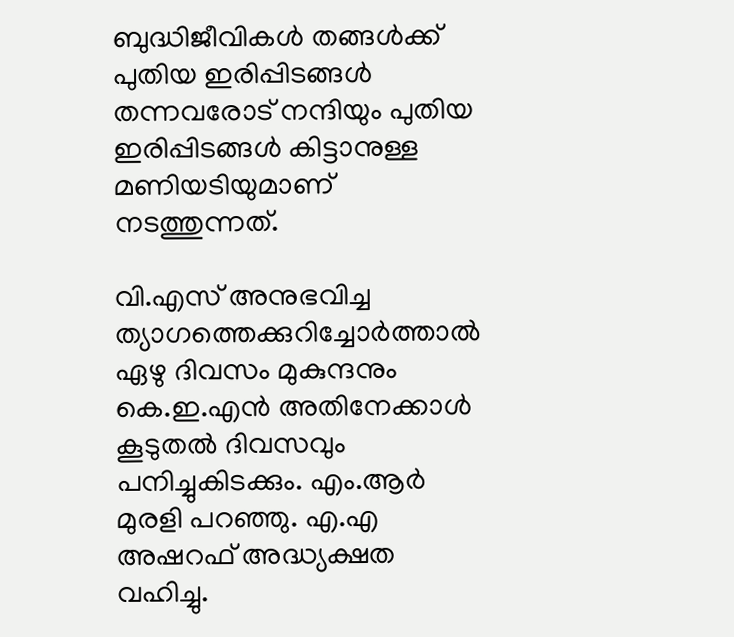ബുദ്ധിജീവികള്‍ തങ്ങള്‍ക്ക്‌ പുതിയ ഇരിപ്പിടങ്ങള്‍ തന്നവരോട്‌ നന്ദിയും പുതിയ ഇരിപ്പിടങ്ങള്‍ കിട്ടാനുള്ള മണിയടിയുമാണ്‌ നടത്തുന്നത്‌.

വി.എസ്‌ അനുഭവിച്ച ത്യാഗത്തെക്കുറിച്ചോര്‍ത്താല്‍ ഏഴു ദിവസം മുകുന്ദനും കെ.ഇ.എന്‍ അതിനേക്കാള്‍ കൂടുതല്‍ ദിവസവും പനിച്ചുകിടക്കും. എം.ആര്‍ മുരളി പറഞ്ഞു. എ.എ അഷറഫ്‌ അദ്ധ്യക്ഷത വഹിച്ചു.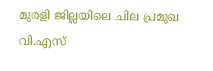മുരളി ജില്ലയിലെ ചില പ്രമുഖ വി.എസ്‌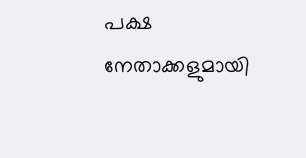പക്ഷ നേതാക്കളുമായി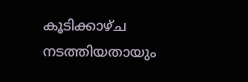കൂടിക്കാഴ്‌ച നടത്തിയതായും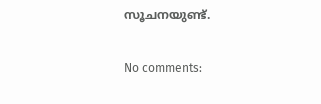സൂചനയുണ്ട്‌.

No comments: